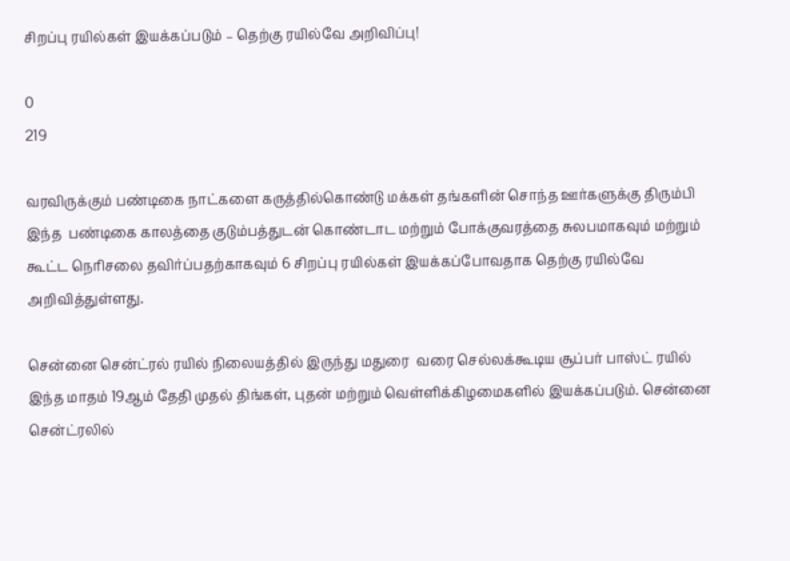சிறப்பு ரயில்கள் இயக்கப்படும் – தெற்கு ரயில்வே அறிவிப்பு!

0
219

வரவிருக்கும் பண்டிகை நாட்களை கருத்தில்கொண்டு மக்கள் தங்களின் சொந்த ஊர்களுக்கு திரும்பி இந்த  பண்டிகை காலத்தை குடும்பத்துடன் கொண்டாட மற்றும் போக்குவரத்தை சுலபமாகவும் மற்றும் கூட்ட நெரிசலை தவிர்ப்பதற்காகவும் 6 சிறப்பு ரயில்கள் இயக்கப்போவதாக தெற்கு ரயில்வே அறிவித்துள்ளது.

சென்னை சென்ட்ரல் ரயில் நிலையத்தில் இருந்து மதுரை  வரை செல்லக்கூடிய சூப்பர் பாஸ்ட் ரயில் இந்த மாதம் 19ஆம் தேதி முதல் திங்கள், புதன் மற்றும் வெள்ளிக்கிழமைகளில் இயக்கப்படும். சென்னை சென்ட்ரலில்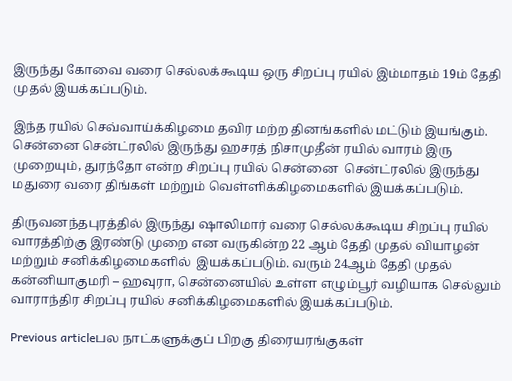இருந்து கோவை வரை செல்லக்கூடிய ஒரு சிறப்பு ரயில் இம்மாதம் 19ம் தேதி முதல் இயக்கப்படும்.

இந்த ரயில் செவ்வாய்க்கிழமை தவிர மற்ற தினங்களில் மட்டும் இயங்கும். சென்னை சென்ட்ரலில் இருந்து ஹசரத் நிசாமுதீன் ரயில் வாரம் இரு முறையும், துரந்தோ என்ற சிறப்பு ரயில் சென்னை  சென்ட்ரலில் இருந்து மதுரை வரை திங்கள் மற்றும் வெள்ளிக்கிழமைகளில் இயக்கப்படும்.

திருவனந்தபுரத்தில் இருந்து ஷாலிமார் வரை செல்லக்கூடிய சிறப்பு ரயில் வாரத்திற்கு இரண்டு முறை என வருகின்ற 22 ஆம் தேதி முதல் வியாழன் மற்றும் சனிக்கிழமைகளில்  இயக்கப்படும். வரும் 24ஆம் தேதி முதல் கன்னியாகுமரி – ஹவுரா, சென்னையில் உள்ள எழும்பூர் வழியாக செல்லும் வாராந்திர சிறப்பு ரயில் சனிக்கிழமைகளில் இயக்கப்படும்.

Previous articleபல நாட்களுக்குப் பிறகு திரையரங்குகள்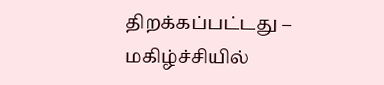திறக்கப்பட்டது – மகிழ்ச்சியில்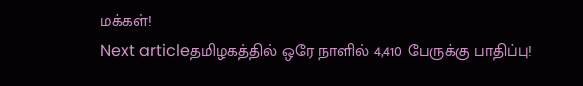மக்கள்!
Next articleதமிழகத்தில் ஒரே நாளில் 4,410 பேருக்கு பாதிப்பு!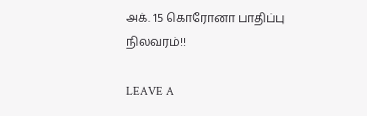அக். 15 கொரோனா பாதிப்பு நிலவரம்!!

LEAVE A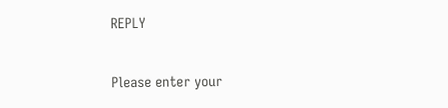REPLY

Please enter your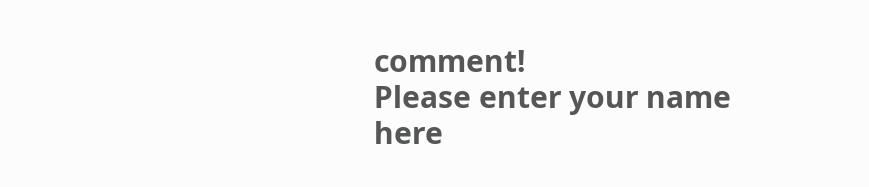comment!
Please enter your name here